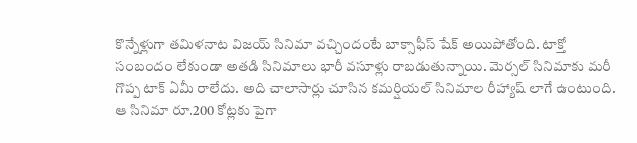కొన్నేళ్లుగా తమిళనాట విజయ్ సినిమా వచ్చిందంటే బాక్సాఫీస్ షేక్ అయిపోతోంది. టాక్తో సంబందం లేకుండా అతడి సినిమాలు భారీ వసూళ్లు రాబడుతున్నాయి. మెర్సల్ సినిమాకు మరీ గొప్ప టాక్ ఏమీ రాలేదు. అది చాలాసార్లు చూసిన కమర్షియల్ సినిమాల రీహ్యాష్ లాగే ఉంటుంది. ఆ సినిమా రూ.200 కోట్లకు పైగా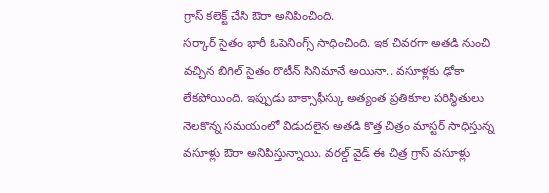గ్రాస్ కలెక్ట్ చేసి ఔరా అనిపించింది.
సర్కార్ సైతం భారీ ఓపెనింగ్స్ సాధించింది. ఇక చివరగా అతడి నుంచి వచ్చిన బిగిల్ సైతం రొటీన్ సినిమానే అయినా.. వసూళ్లకు ఢోకా లేకపోయింది. ఇప్పుడు బాక్సాఫీస్కు అత్యంత ప్రతికూల పరిస్థితులు నెలకొన్న సమయంలో విడుదలైన అతడి కొత్త చిత్రం మాస్టర్ సాధిస్తున్న వసూళ్లు ఔరా అనిపిస్తున్నాయి. వరల్డ్ వైడ్ ఈ చిత్ర గ్రాస్ వసూళ్లు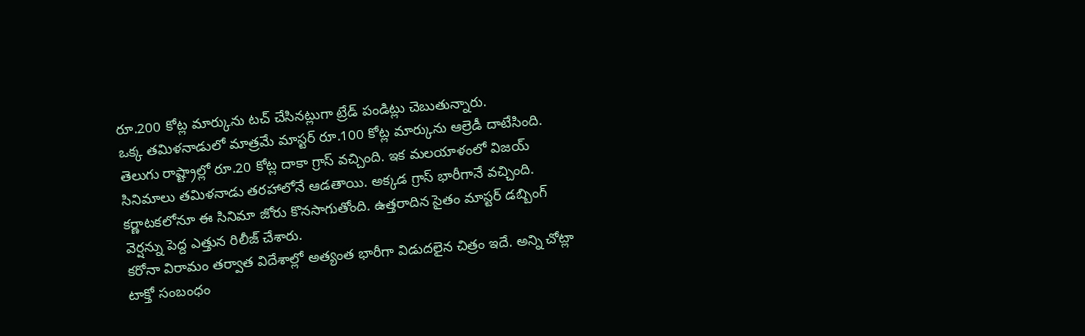రూ.200 కోట్ల మార్కును టచ్ చేసినట్లుగా ట్రేడ్ పండిట్లు చెబుతున్నారు.
ఒక్క తమిళనాడులో మాత్రమే మాస్టర్ రూ.100 కోట్ల మార్కును ఆల్రెడీ దాటేసింది. తెలుగు రాష్ట్రాల్లో రూ.20 కోట్ల దాకా గ్రాస్ వచ్చింది. ఇక మలయాళంలో విజయ్ సినిమాలు తమిళనాడు తరహాలోనే ఆడతాయి. అక్కడ గ్రాస్ భారీగానే వచ్చింది. కర్ణాటకలోనూ ఈ సినిమా జోరు కొనసాగుతోంది. ఉత్తరాదిన సైతం మాస్టర్ డబ్బింగ్ వెర్షన్ను పెద్ద ఎత్తున రిలీజ్ చేశారు.
కరోనా విరామం తర్వాత విదేశాల్లో అత్యంత భారీగా విడుదలైన చిత్రం ఇదే. అన్ని చోట్లా టాక్తో సంబంధం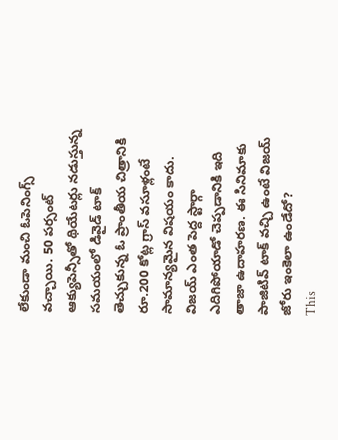లేకుండా మంచి ఓపెనింగ్స్ వచ్చాయి. 50 పర్సంట్ ఆక్యుపెన్సీతో థియేటర్లు నడుస్తున్న సమయంలో డివైడ్ టాక్ తెచ్చుకున్న ఓ ప్రాంతీయ చిత్రానికి రూ.200 కోట్ల గ్రాస్ వసూళ్లంటే సామాన్యమైన విషయం కాదు. విజయ్ ఎంత పెద్ద స్టార్గా ఎదిగిపోయాడో చెప్పడానికి ఇది తాజా ఉదాహరణ. ఈ సినిమాకు పాజిటివ్ టాక్ వచ్చి ఉంటే విజయ్ జోరు ఇంకెలా ఉండేదో?
This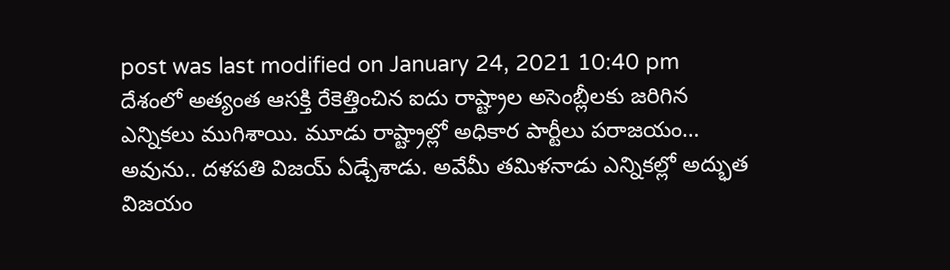post was last modified on January 24, 2021 10:40 pm
దేశంలో అత్యంత ఆసక్తి రేకెత్తించిన ఐదు రాష్ట్రాల అసెంబ్లీలకు జరిగిన ఎన్నికలు ముగిశాయి. మూడు రాష్ట్రాల్లో అధికార పార్టీలు పరాజయం…
అవును.. దళపతి విజయ్ ఏడ్చేశాడు. అవేమీ తమిళనాడు ఎన్నికల్లో అద్భుత విజయం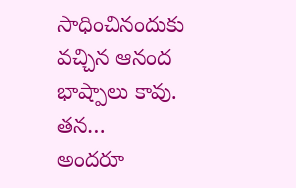సాధించినందుకు వచ్చిన ఆనంద భాష్పాలు కావు. తన…
అందరూ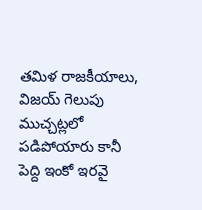తమిళ రాజకీయాలు, విజయ్ గెలుపు ముచ్చట్లలో పడిపోయారు కానీ పెద్ది ఇంకో ఇరవై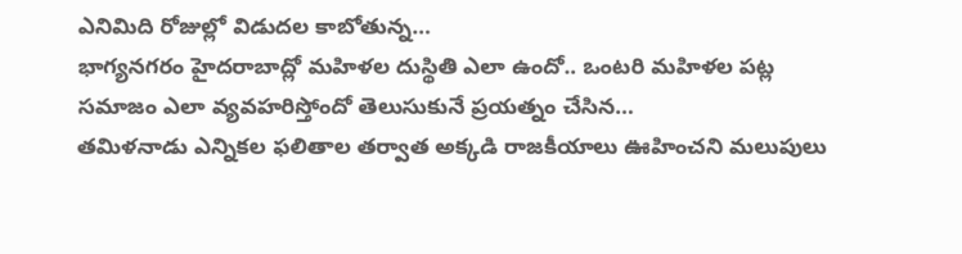ఎనిమిది రోజుల్లో విడుదల కాబోతున్న…
భాగ్యనగరం హైదరాబాద్లో మహిళల దుస్థితి ఎలా ఉందో.. ఒంటరి మహిళల పట్ల సమాజం ఎలా వ్యవహరిస్తోందో తెలుసుకునే ప్రయత్నం చేసిన…
తమిళనాడు ఎన్నికల ఫలితాల తర్వాత అక్కడి రాజకీయాలు ఊహించని మలుపులు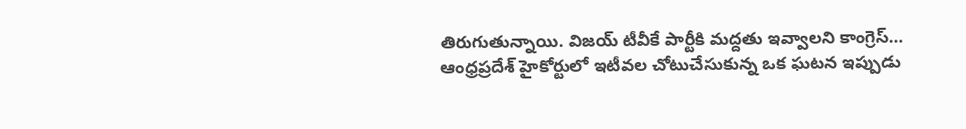తిరుగుతున్నాయి. విజయ్ టీవీకే పార్టీకి మద్దతు ఇవ్వాలని కాంగ్రెస్…
ఆంధ్రప్రదేశ్ హైకోర్టులో ఇటీవల చోటుచేసుకున్న ఒక ఘటన ఇప్పుడు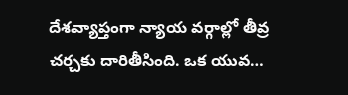దేశవ్యాప్తంగా న్యాయ వర్గాల్లో తీవ్ర చర్చకు దారితీసింది. ఒక యువ…